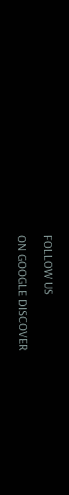FOLLOW US

ON GOOGLE DISCOVER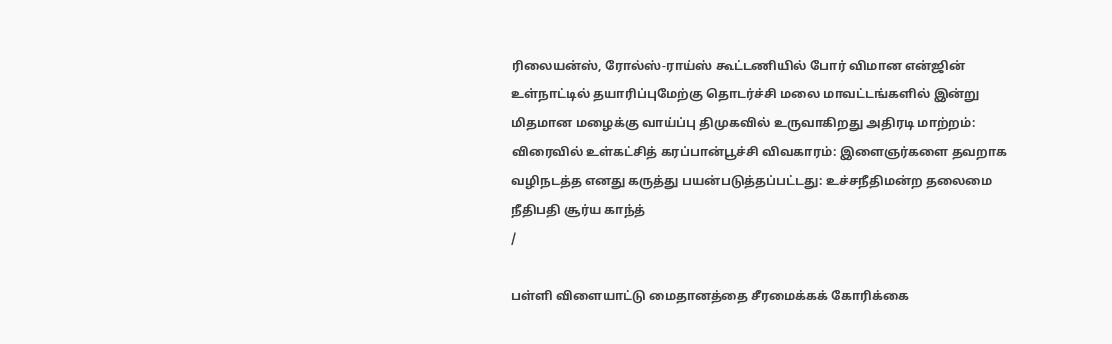ரிலையன்ஸ், ரோல்ஸ்-ராய்ஸ் கூட்டணியில் போர் விமான என்ஜின் உள்நாட்டில் தயாரிப்புமேற்கு தொடர்ச்சி மலை மாவட்டங்களில் இன்று மிதமான மழைக்கு வாய்ப்பு திமுகவில் உருவாகிறது அதிரடி மாற்றம்: விரைவில் உள்கட்சித் கரப்பான்பூச்சி விவகாரம்: இளைஞர்களை தவறாக வழிநடத்த எனது கருத்து பயன்படுத்தப்பட்டது: உச்சநீதிமன்ற தலைமை நீதிபதி சூர்ய காந்த்
/

பள்ளி விளையாட்டு மைதானத்தை சீரமைக்கக் கோரிக்கை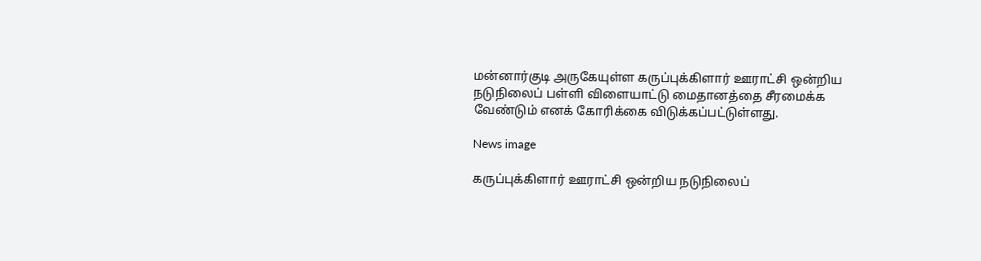மன்னார்குடி அருகேயுள்ள கருப்புக்கிளார் ஊராட்சி ஒன்றிய நடுநிலைப் பள்ளி விளையாட்டு மைதானத்தை சீரமைக்க வேண்டும் எனக் கோரிக்கை விடுக்கப்பட்டுள்ளது.

News image

கருப்புக்கிளார் ஊராட்சி ஒன்றிய நடுநிலைப்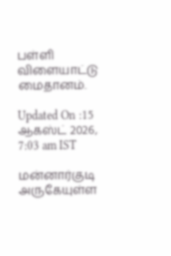பள்ளி விளையாட்டு மைதானம்.

Updated On :15 ஆகஸ்ட் 2026, 7:03 am IST

மன்னார்குடி அருகேயுள்ள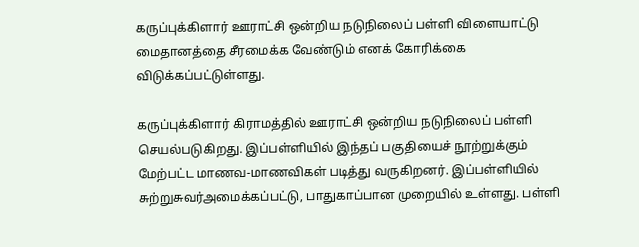கருப்புக்கிளார் ஊராட்சி ஒன்றிய நடுநிலைப் பள்ளி விளையாட்டு மைதானத்தை சீரமைக்க வேண்டும் எனக் கோரிக்கை விடுக்கப்பட்டுள்ளது.

கருப்புக்கிளார் கிராமத்தில் ஊராட்சி ஒன்றிய நடுநிலைப் பள்ளி செயல்படுகிறது. இப்பள்ளியில் இந்தப் பகுதியைச் நூற்றுக்கும் மேற்பட்ட மாணவ-மாணவிகள் படித்து வருகிறனர். இப்பள்ளியில் சுற்றுசுவர்அமைக்கப்பட்டு, பாதுகாப்பான முறையில் உள்ளது. பள்ளி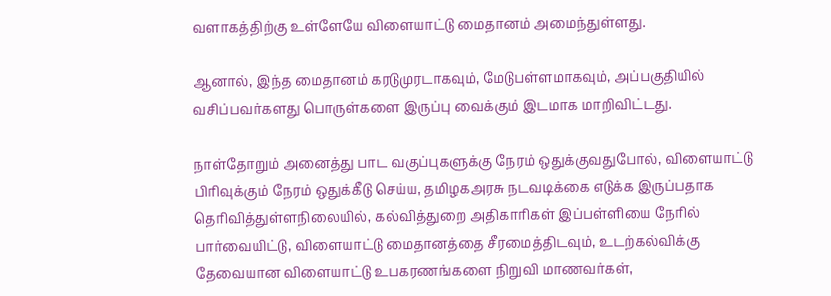வளாகத்திற்கு உள்ளேயே விளையாட்டு மைதானம் அமைந்துள்ளது.

ஆனால், இந்த மைதானம் கரடுமுரடாகவும், மேடுபள்ளமாகவும், அப்பகுதியில் வசிப்பவர்களது பொருள்களை இருப்பு வைக்கும் இடமாக மாறிவிட்டது.

நாள்தோறும் அனைத்து பாட வகுப்புகளுக்கு நேரம் ஒதுக்குவதுபோல், விளையாட்டு பிரிவுக்கும் நேரம் ஒதுக்கீடு செய்ய, தமிழகஅரசு நடவடிக்கை எடுக்க இருப்பதாக தெரிவித்துள்ளநிலையில், கல்வித்துறை அதிகாரிகள் இப்பள்ளியை நேரில் பார்வையிட்டு, விளையாட்டு மைதானத்தை சீரமைத்திடவும், உடற்கல்விக்கு தேவையான விளையாட்டு உபகரணங்களை நிறுவி மாணவர்கள்,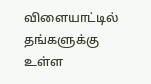விளையாட்டில் தங்களுக்கு உள்ள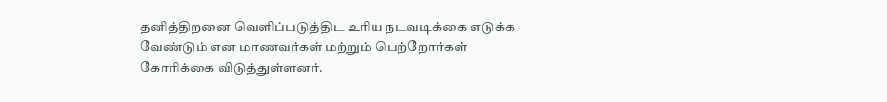தனித்திறனை வெளிப்படுத்திட உரிய நடவடிக்கை எடுக்க வேண்டும் என மாணவர்கள் மற்றும் பெற்றோர்கள் கோரிக்கை விடுத்துள்ளனர்.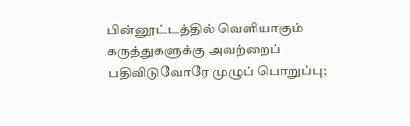பின்னூட்டத்தில் வெளியாகும் கருத்துகளுக்கு அவற்றைப் பதிவிடுவோரே முழுப் பொறுப்பு;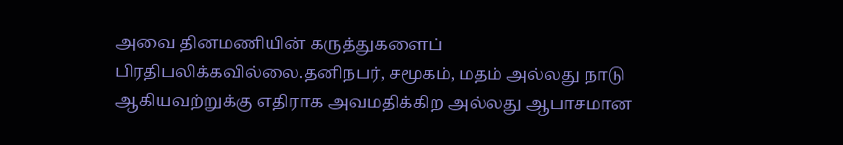அவை தினமணியின் கருத்துகளைப் பிரதிபலிக்கவில்லை.தனிநபர், சமூகம், மதம் அல்லது நாடு ஆகியவற்றுக்கு எதிராக அவமதிக்கிற அல்லது ஆபாசமான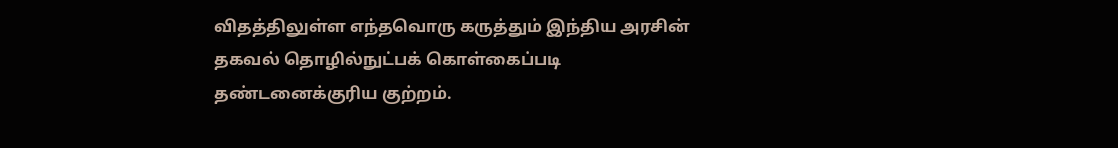விதத்திலுள்ள எந்தவொரு கருத்தும் இந்திய அரசின் தகவல் தொழில்நுட்பக் கொள்கைப்படி தண்டனைக்குரிய குற்றம்.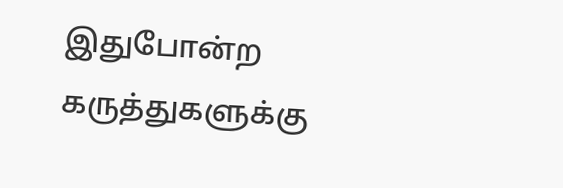இதுபோன்ற கருத்துகளுக்கு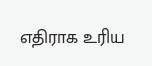எதிராக உரிய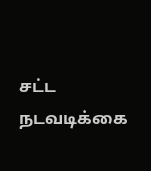சட்ட நடவடிக்கை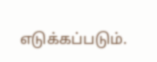எடுக்கப்படும்.